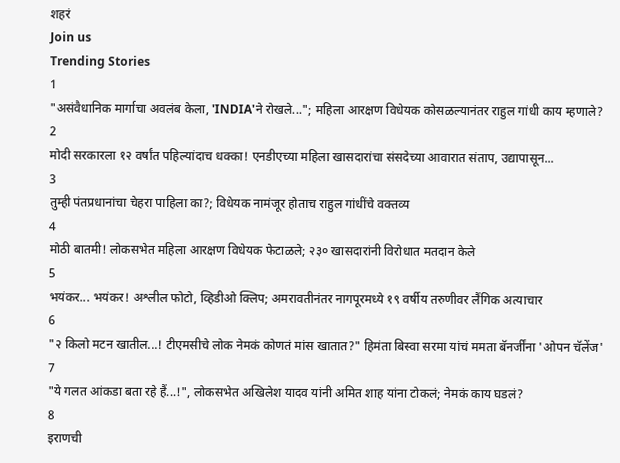शहरं
Join us
Trending Stories
1
"असंवैधानिक मार्गाचा अवलंब केला, 'INDIA'ने रोखले..."; महिला आरक्षण विधेयक कोसळल्यानंतर राहुल गांधी काय म्हणाले?
2
मोदी सरकारला १२ वर्षांत पहिल्यांदाच धक्का! एनडीएच्या महिला खासदारांचा संसदेच्या आवारात संताप, उद्यापासून...
3
तुम्ही पंतप्रधानांचा चेहरा पाहिला का?; विधेयक नामंजूर होताच राहुल गांधींचे वक्तव्य
4
मोठी बातमी! लोकसभेत महिला आरक्षण विधेयक फेटाळले; २३० खासदारांनी विरोधात मतदान केले
5
भयंकर... भयंकर! अश्लील फोटो, व्हिडीओ क्लिप; अमरावतीनंतर नागपूरमध्ये १९ वर्षीय तरुणीवर लैंगिक अत्याचार
6
"२ किलो मटन खातील...! टीएमसीचे लोक नेमकं कोणतं मांस खातात?" हिमंता बिस्वा सरमा यांचं ममता बॅनर्जींना 'ओपन चॅलेंज'
7
"ये गलत आंकडा बता रहे हैं...!", लोकसभेत अखिलेश यादव यांनी अमित शाह यांना टोकलं; नेमकं काय घडलं?
8
इराणची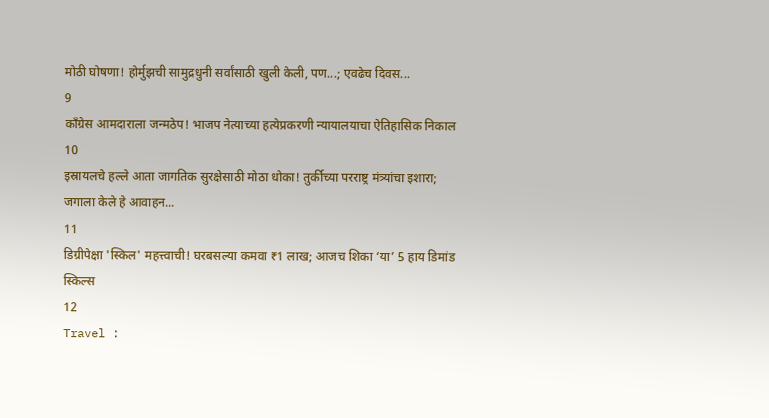मोठी घोषणा! होर्मुझची सामुद्रधुनी सर्वांसाठी खुली केली, पण...; एवढेच दिवस...
9
काँग्रेस आमदाराला जन्मठेप! भाजप नेत्याच्या हत्येप्रकरणी न्यायालयाचा ऐतिहासिक निकाल
10
इस्रायलचे हल्ले आता जागतिक सुरक्षेसाठी मोठा धोका! तुर्कीच्या परराष्ट्र मंत्र्यांचा इशारा; जगाला केले हे आवाहन...
11
डिग्रीपेक्षा 'स्किल' महत्त्वाची! घरबसल्या कमवा ₹1 लाख; आजच शिका ‘या’ 5 हाय डिमांड स्किल्स
12
Travel :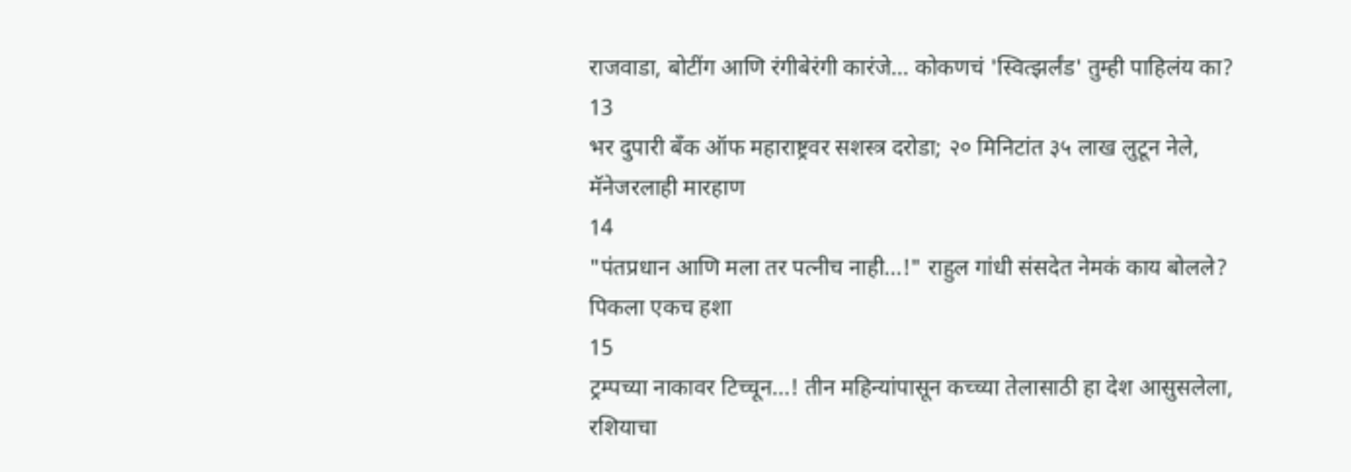राजवाडा, बोटींग आणि रंगीबेरंगी कारंजे… कोकणचं 'स्वित्झर्लंड' तुम्ही पाहिलंय का?
13
भर दुपारी बँक ऑफ महाराष्ट्रवर सशस्त्र दरोडा; २० मिनिटांत ३५ लाख लुटून नेले, मॅनेजरलाही मारहाण
14
"पंतप्रधान आणि मला तर पत्नीच नाही...!" राहुल गांधी संसदेत नेमकं काय बोलले? पिकला एकच हशा
15
ट्रम्पच्या नाकावर टिच्चून...! तीन महिन्यांपासून कच्च्या तेलासाठी हा देश आसुसलेला, रशियाचा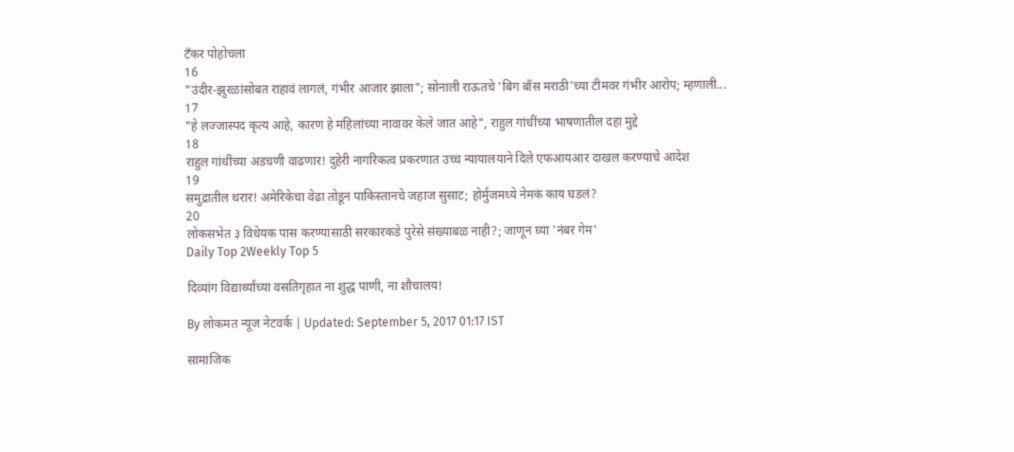टँकर पोहोचला
16
"उंदीर-झुरळांसोबत राहावं लागलं, गंभीर आजार झाला"; सोनाली राऊतचे 'बिग बॉस मराठी'च्या टीमवर गंभीर आरोप; म्हणाली...
17
"हे लज्जास्पद कृत्य आहे, कारण हे महिलांच्या नावावर केले जात आहे", राहुल गांधींच्या भाषणातील दहा मुद्दे
18
राहुल गांधींच्या अडचणी वाढणार! दुहेरी नागरिकत्व प्रकरणात उच्च न्यायालयाने दिले एफआयआर दाखल करण्याचे आदेश
19
समुद्रातील थरार! अमेरिकेचा वेढा तोडून पाकिस्तानचे जहाज सुसाट; होर्मुजमध्ये नेमकं काय घडलं?
20
लोकसभेत ३ विधेयक पास करण्यासाठी सरकारकडे पुरेसे संख्याबळ नाही?; जाणून घ्या 'नंबर गेम'
Daily Top 2Weekly Top 5

दिव्यांग विद्यार्थ्यांच्या वसतिगृहात ना शुद्ध पाणी, ना शौचालय!

By लोकमत न्यूज नेटवर्क | Updated: September 5, 2017 01:17 IST

सामाजिक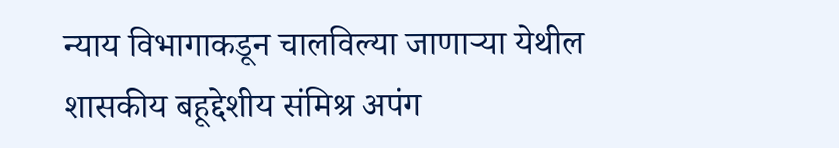न्याय विभागाकडून चालविल्या जाणार्‍या येथील शासकीय बहूद्देशीय संमिश्र अपंग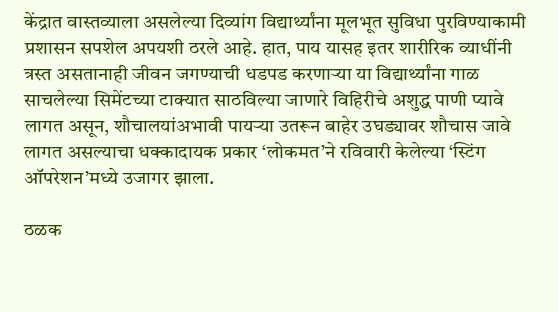केंद्रात वास्तव्याला असलेल्या दिव्यांग विद्यार्थ्यांना मूलभूत सुविधा पुरविण्याकामी प्रशासन सपशेल अपयशी ठरले आहे. हात, पाय यासह इतर शारीरिक व्याधींनी त्रस्त असतानाही जीवन जगण्याची धडपड करणार्‍या या विद्यार्थ्यांना गाळ साचलेल्या सिमेंटच्या टाक्यात साठविल्या जाणारे विहिरीचे अशुद्ध पाणी प्यावे लागत असून, शौचालयांअभावी पायर्‍या उतरून बाहेर उघड्यावर शौचास जावे लागत असल्याचा धक्कादायक प्रकार ‘लोकमत’ने रविवारी केलेल्या ‘स्टिंग ऑपरेशन’मध्ये उजागर झाला.

ठळक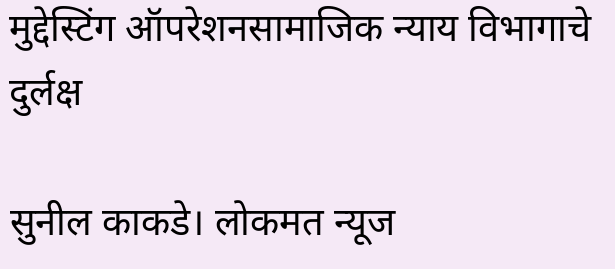मुद्देस्टिंग ऑपरेशनसामाजिक न्याय विभागाचे दुर्लक्ष

सुनील काकडे। लोकमत न्यूज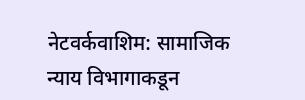नेटवर्कवाशिम: सामाजिक न्याय विभागाकडून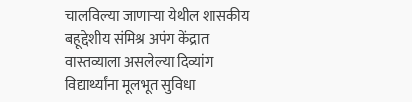चालविल्या जाणार्‍या येथील शासकीय बहूद्देशीय संमिश्र अपंग केंद्रात वास्तव्याला असलेल्या दिव्यांग विद्यार्थ्यांना मूलभूत सुविधा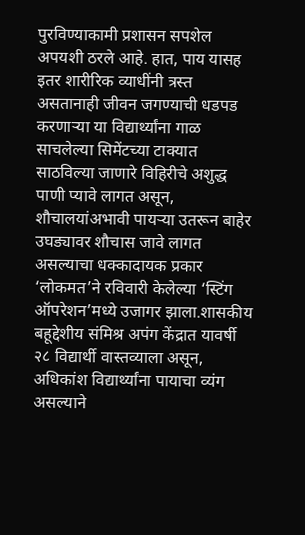पुरविण्याकामी प्रशासन सपशेल अपयशी ठरले आहे. हात, पाय यासह इतर शारीरिक व्याधींनी त्रस्त असतानाही जीवन जगण्याची धडपड करणार्‍या या विद्यार्थ्यांना गाळ साचलेल्या सिमेंटच्या टाक्यात साठविल्या जाणारे विहिरीचे अशुद्ध पाणी प्यावे लागत असून, शौचालयांअभावी पायर्‍या उतरून बाहेर उघड्यावर शौचास जावे लागत असल्याचा धक्कादायक प्रकार ‘लोकमत’ने रविवारी केलेल्या ‘स्टिंग ऑपरेशन’मध्ये उजागर झाला.शासकीय बहूद्देशीय संमिश्र अपंग केंद्रात यावर्षी २८ विद्यार्थी वास्तव्याला असून, अधिकांश विद्यार्थ्यांना पायाचा व्यंग असल्याने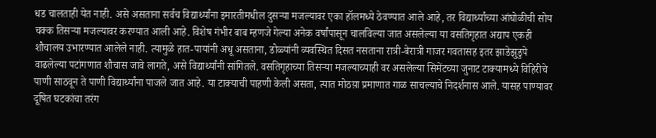धड चालताही येत नाही. असे असताना सर्वच विद्यार्थ्यांना इमारतीमधील दुसर्‍या मजल्यावर एका हॉलमध्ये ठेवण्यात आले आहे, तर विद्यार्थ्यांच्या आंघोळीची सोय चक्क तिसर्‍या मजल्यावर करण्यात आली आहे. विशेष गंभीर बाब म्हणजे गेल्या अनेक वर्षांपासून चालविल्या जात असलेल्या या वसतिगृहात अद्याप एकही शौचालय उभारण्यात आलेले नाही. त्यामुळे हात-पायांनी अधू असताना, डोळ्यांनी व्यवस्थित दिसत नसताना रात्री-बेरात्री गाजर गवतासह इतर झाडेझुडुपे वाढलेल्या पटांगणात शौचास जावे लागते, असे विद्यार्थ्यांनी सांगितले. वसतिगृहाच्या तिसर्‍या मजल्याच्याही वर असलेल्या सिमेंटच्या जुनाट टाक्यामध्ये विहिरीचे पाणी साठवून ते पाणी विद्यार्थ्यांना पाजले जात आहे. या टाक्याची पाहणी केली असता, त्यात मोठय़ा प्रमाणात गाळ साचल्याचे निदर्शनास आले. यासह पाण्यावर दूषित घटकांचा तरंग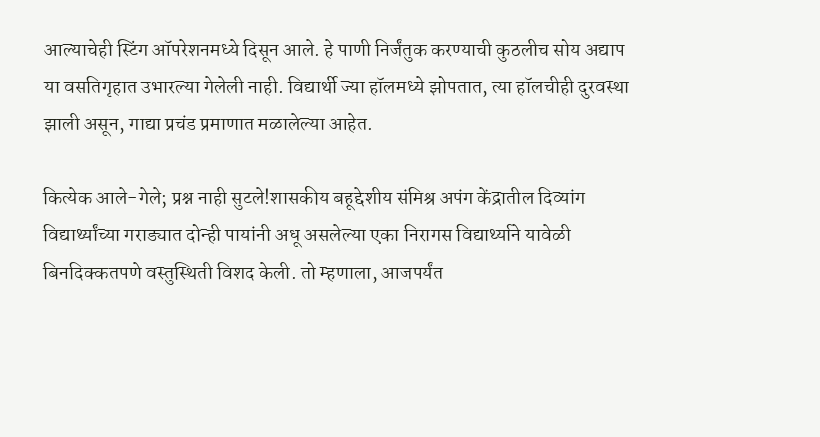आल्याचेही स्टिंग ऑपरेशनमध्ये दिसून आले. हे पाणी निर्जंतुक करण्याची कुठलीच सोय अद्याप या वसतिगृहात उभारल्या गेलेली नाही. विद्यार्थी ज्या हॉलमध्ये झोपतात, त्या हॉलचीही दुरवस्था झाली असून, गाद्या प्रचंड प्रमाणात मळालेल्या आहेत.

कित्येक आले-गेले; प्रश्न नाही सुटले!शासकीय बहूद्देशीय संमिश्र अपंग केंद्रातील दिव्यांग विद्यार्थ्यांच्या गराड्यात दोन्ही पायांनी अधू असलेल्या एका निरागस विद्यार्थ्याने यावेळी बिनदिक्कतपणे वस्तुस्थिती विशद केली. तो म्हणाला, आजपर्यंत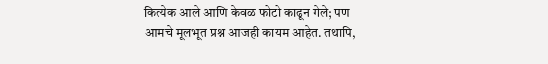कित्येक आले आणि केवळ फोटो काढून गेले; पण आमचे मूलभूत प्रश्न आजही कायम आहेत. तथापि,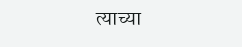त्याच्या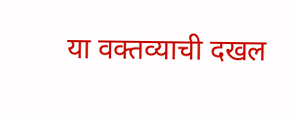या वक्तव्याची दखल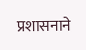प्रशासनाने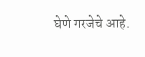घेणे गरजेचे आहे.